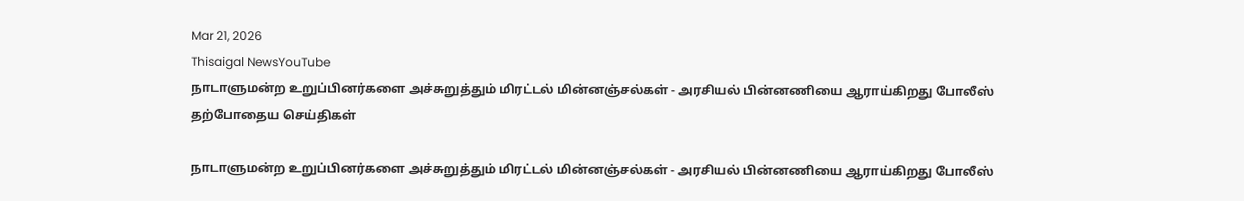Mar 21, 2026
Thisaigal NewsYouTube
நாடாளுமன்ற உறுப்பினர்களை அச்சுறுத்தும் மிரட்டல் மின்னஞ்சல்கள் - அரசியல் பின்னணியை ஆராய்கிறது போலீஸ்
தற்போதைய செய்திகள்

நாடாளுமன்ற உறுப்பினர்களை அச்சுறுத்தும் மிரட்டல் மின்னஞ்சல்கள் - அரசியல் பின்னணியை ஆராய்கிறது போலீஸ்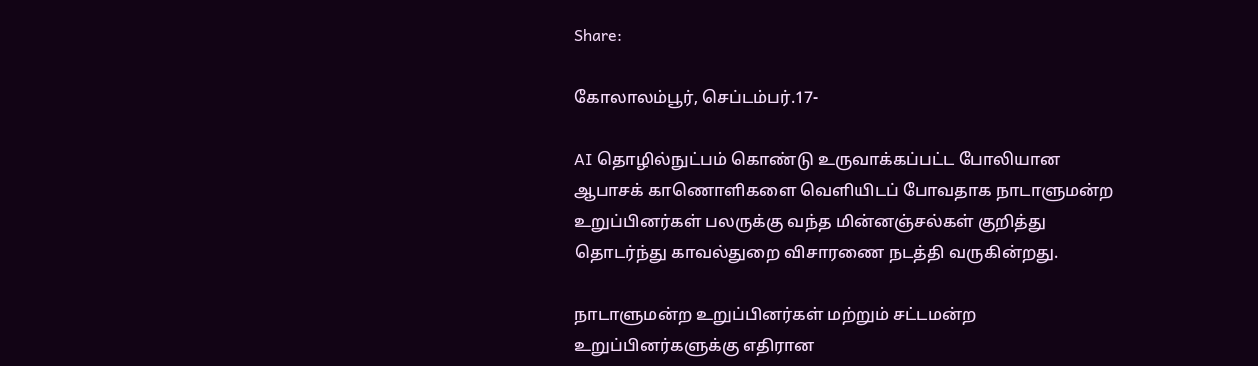Share:

கோலாலம்பூர், செப்டம்பர்.17-

AI தொழில்நுட்பம் கொண்டு உருவாக்கப்பட்ட போலியான ஆபாசக் காணொளிகளை வெளியிடப் போவதாக நாடாளுமன்ற உறுப்பினர்கள் பலருக்கு வந்த மின்னஞ்சல்கள் குறித்து தொடர்ந்து காவல்துறை விசாரணை நடத்தி வருகின்றது.

நாடாளுமன்ற உறுப்பினர்கள் மற்றும் சட்டமன்ற உறுப்பினர்களுக்கு எதிரான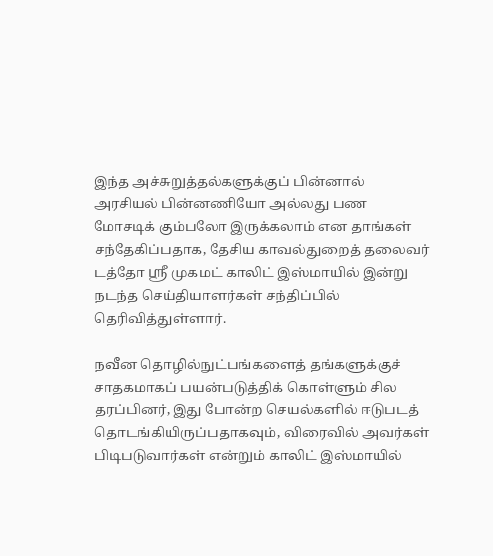இந்த அச்சுறுத்தல்களுக்குப் பின்னால் அரசியல் பின்னணியோ அல்லது பண மோசடிக் கும்பலோ இருக்கலாம் என தாங்கள் சந்தேகிப்பதாக, தேசிய காவல்துறைத் தலைவர் டத்தோ ஶ்ரீ முகமட் காலிட் இஸ்மாயில் இன்று நடந்த செய்தியாளர்கள் சந்திப்பில் தெரிவித்துள்ளார்.

நவீன தொழில்நுட்பங்களைத் தங்களுக்குச் சாதகமாகப் பயன்படுத்திக் கொள்ளும் சில தரப்பினர், இது போன்ற செயல்களில் ஈடுபடத் தொடங்கியிருப்பதாகவும், விரைவில் அவர்கள் பிடிபடுவார்கள் என்றும் காலிட் இஸ்மாயில்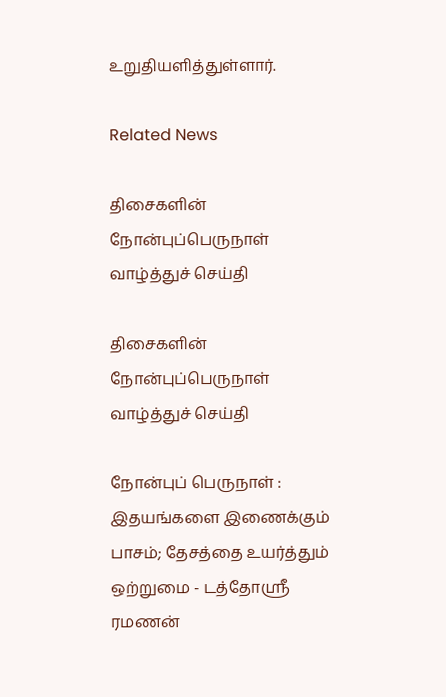உறுதியளித்துள்ளார்.

Related News

திசைகளின் நோன்புப்பெருநாள் வாழ்த்துச் செய்தி

திசைகளின் நோன்புப்பெருநாள் வாழ்த்துச் செய்தி

நோன்புப் பெருநாள் : இதயங்களை இணைக்கும் பாசம்; தேசத்தை உயர்த்தும் ஒற்றுமை - டத்தோஶ்ரீ ரமணன்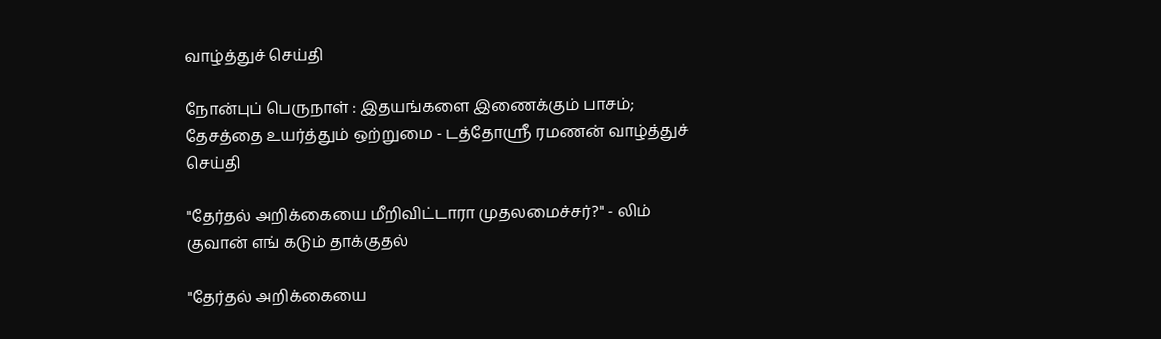வாழ்த்துச் செய்தி

நோன்புப் பெருநாள் : இதயங்களை இணைக்கும் பாசம்; தேசத்தை உயர்த்தும் ஒற்றுமை - டத்தோஶ்ரீ ரமணன் வாழ்த்துச் செய்தி

"தேர்தல் அறிக்கையை மீறிவிட்டாரா முதலமைச்சர்?" - லிம் குவான் எங் கடும் தாக்குதல்

"தேர்தல் அறிக்கையை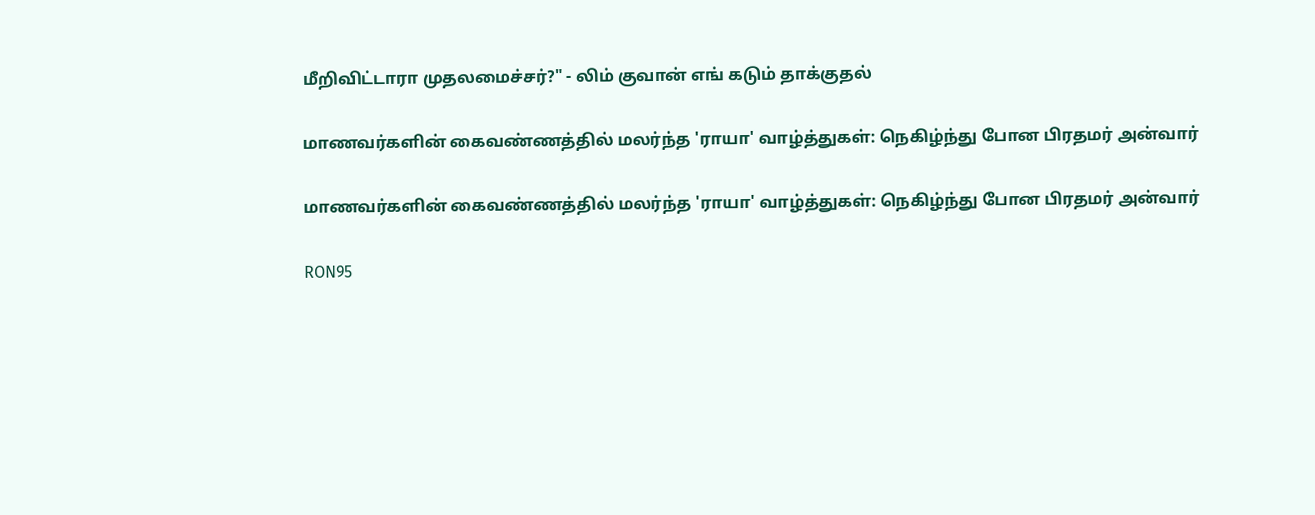மீறிவிட்டாரா முதலமைச்சர்?" - லிம் குவான் எங் கடும் தாக்குதல்

மாணவர்களின் கைவண்ணத்தில் மலர்ந்த 'ராயா' வாழ்த்துகள்: நெகிழ்ந்து போன பிரதமர் அன்வார்

மாணவர்களின் கைவண்ணத்தில் மலர்ந்த 'ராயா' வாழ்த்துகள்: நெகிழ்ந்து போன பிரதமர் அன்வார்

RON95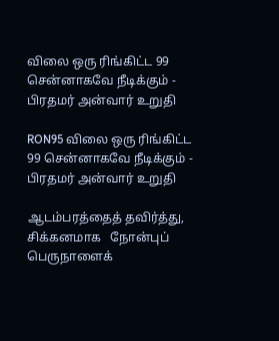விலை ஒரு ரிங்கிட்ட 99 சென்னாகவே நீடிக்கும் - பிரதமர் அன்வார் உறுதி

RON95 விலை ஒரு ரிங்கிட்ட 99 சென்னாகவே நீடிக்கும் - பிரதமர் அன்வார் உறுதி

ஆடம்பரத்தைத் தவிர்த்து, சிக்கனமாக   நோன்புப் பெருநாளைக்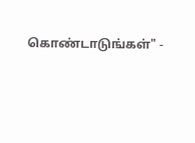கொண்டாடுங்கள்" -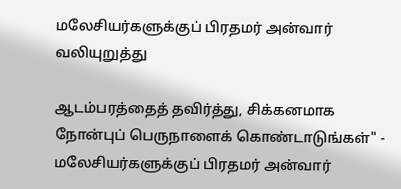மலேசியர்களுக்குப் பிரதமர் அன்வார் வலியுறுத்து

ஆடம்பரத்தைத் தவிர்த்து, சிக்கனமாக நோன்புப் பெருநாளைக் கொண்டாடுங்கள்" - மலேசியர்களுக்குப் பிரதமர் அன்வார்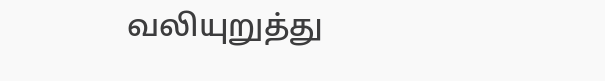வலியுறுத்து